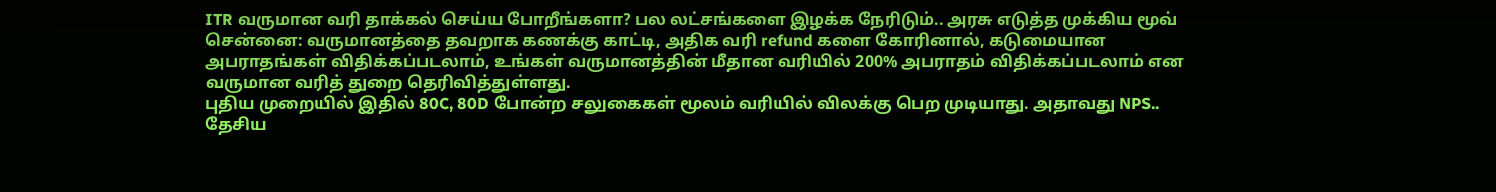ITR வருமான வரி தாக்கல் செய்ய போறீங்களா? பல லட்சங்களை இழக்க நேரிடும்.. அரசு எடுத்த முக்கிய மூவ்
சென்னை: வருமானத்தை தவறாக கணக்கு காட்டி, அதிக வரி refund களை கோரினால், கடுமையான அபராதங்கள் விதிக்கப்படலாம், உங்கள் வருமானத்தின் மீதான வரியில் 200% அபராதம் விதிக்கப்படலாம் என வருமான வரித் துறை தெரிவித்துள்ளது.
புதிய முறையில் இதில் 80C, 80D போன்ற சலுகைகள் மூலம் வரியில் விலக்கு பெற முடியாது. அதாவது NPS.. தேசிய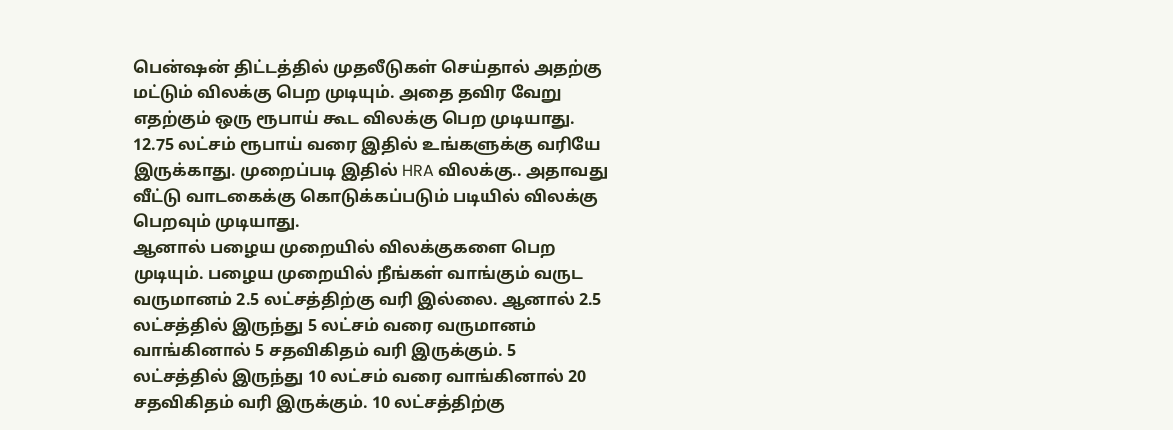பென்ஷன் திட்டத்தில் முதலீடுகள் செய்தால் அதற்கு மட்டும் விலக்கு பெற முடியும். அதை தவிர வேறு எதற்கும் ஒரு ரூபாய் கூட விலக்கு பெற முடியாது. 12.75 லட்சம் ரூபாய் வரை இதில் உங்களுக்கு வரியே இருக்காது. முறைப்படி இதில் HRA விலக்கு.. அதாவது வீட்டு வாடகைக்கு கொடுக்கப்படும் படியில் விலக்கு பெறவும் முடியாது.
ஆனால் பழைய முறையில் விலக்குகளை பெற முடியும். பழைய முறையில் நீங்கள் வாங்கும் வருட வருமானம் 2.5 லட்சத்திற்கு வரி இல்லை. ஆனால் 2.5 லட்சத்தில் இருந்து 5 லட்சம் வரை வருமானம் வாங்கினால் 5 சதவிகிதம் வரி இருக்கும். 5 லட்சத்தில் இருந்து 10 லட்சம் வரை வாங்கினால் 20 சதவிகிதம் வரி இருக்கும். 10 லட்சத்திற்கு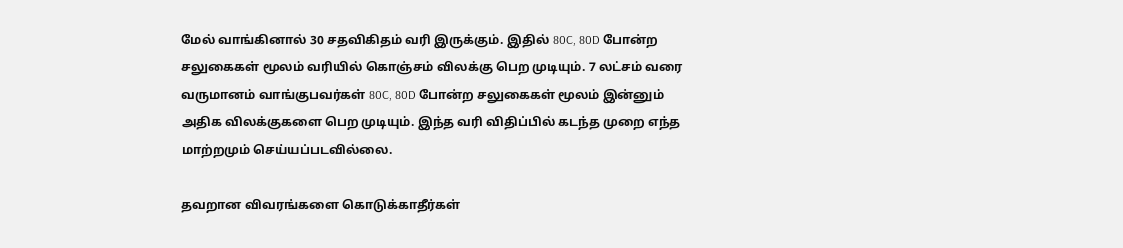மேல் வாங்கினால் 30 சதவிகிதம் வரி இருக்கும். இதில் 80C, 80D போன்ற சலுகைகள் மூலம் வரியில் கொஞ்சம் விலக்கு பெற முடியும். 7 லட்சம் வரை வருமானம் வாங்குபவர்கள் 80C, 80D போன்ற சலுகைகள் மூலம் இன்னும் அதிக விலக்குகளை பெற முடியும். இந்த வரி விதிப்பில் கடந்த முறை எந்த மாற்றமும் செய்யப்படவில்லை.

தவறான விவரங்களை கொடுக்காதீர்கள்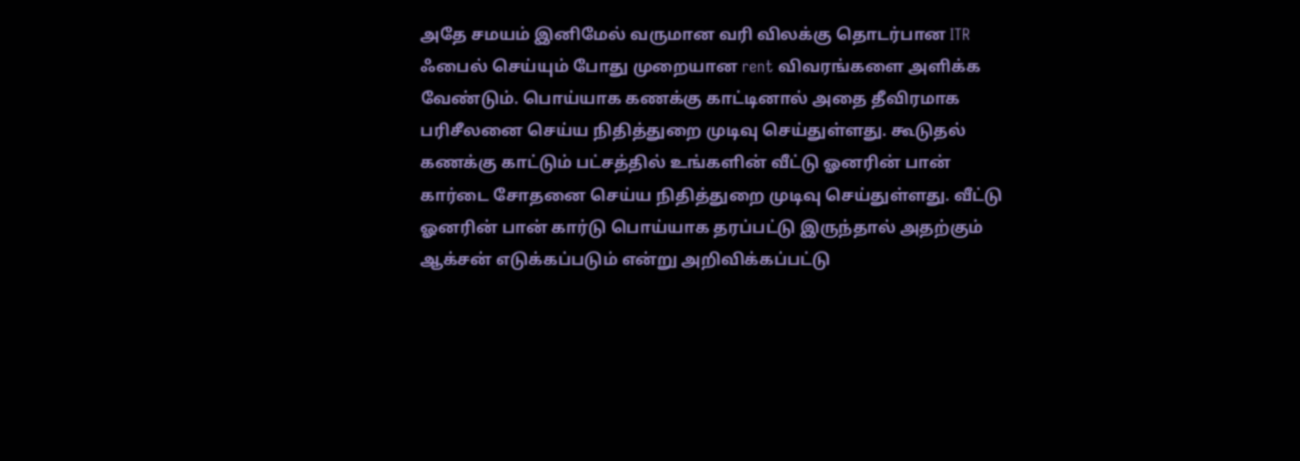அதே சமயம் இனிமேல் வருமான வரி விலக்கு தொடர்பான ITR ஃபைல் செய்யும் போது முறையான rent விவரங்களை அளிக்க வேண்டும். பொய்யாக கணக்கு காட்டினால் அதை தீவிரமாக பரிசீலனை செய்ய நிதித்துறை முடிவு செய்துள்ளது. கூடுதல் கணக்கு காட்டும் பட்சத்தில் உங்களின் வீட்டு ஓனரின் பான் கார்டை சோதனை செய்ய நிதித்துறை முடிவு செய்துள்ளது. வீட்டு ஓனரின் பான் கார்டு பொய்யாக தரப்பட்டு இருந்தால் அதற்கும் ஆக்சன் எடுக்கப்படும் என்று அறிவிக்கப்பட்டு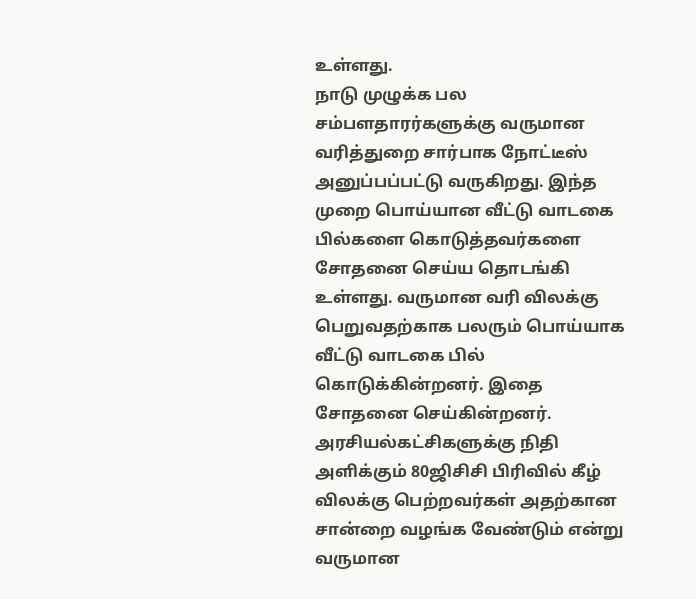உள்ளது.
நாடு முழுக்க பல சம்பளதாரர்களுக்கு வருமான வரித்துறை சார்பாக நோட்டீஸ் அனுப்பப்பட்டு வருகிறது. இந்த முறை பொய்யான வீட்டு வாடகை பில்களை கொடுத்தவர்களை சோதனை செய்ய தொடங்கி உள்ளது. வருமான வரி விலக்கு பெறுவதற்காக பலரும் பொய்யாக வீட்டு வாடகை பில் கொடுக்கின்றனர். இதை சோதனை செய்கின்றனர்.
அரசியல்கட்சிகளுக்கு நிதி அளிக்கும் 80ஜிசிசி பிரிவில் கீழ் விலக்கு பெற்றவர்கள் அதற்கான சான்றை வழங்க வேண்டும் என்று வருமான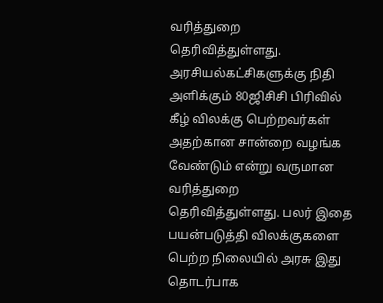வரித்துறை தெரிவித்துள்ளது. அரசியல்கட்சிகளுக்கு நிதி அளிக்கும் 80ஜிசிசி பிரிவில் கீழ் விலக்கு பெற்றவர்கள் அதற்கான சான்றை வழங்க வேண்டும் என்று வருமான வரித்துறை தெரிவித்துள்ளது. பலர் இதை பயன்படுத்தி விலக்குகளை பெற்ற நிலையில் அரசு இது தொடர்பாக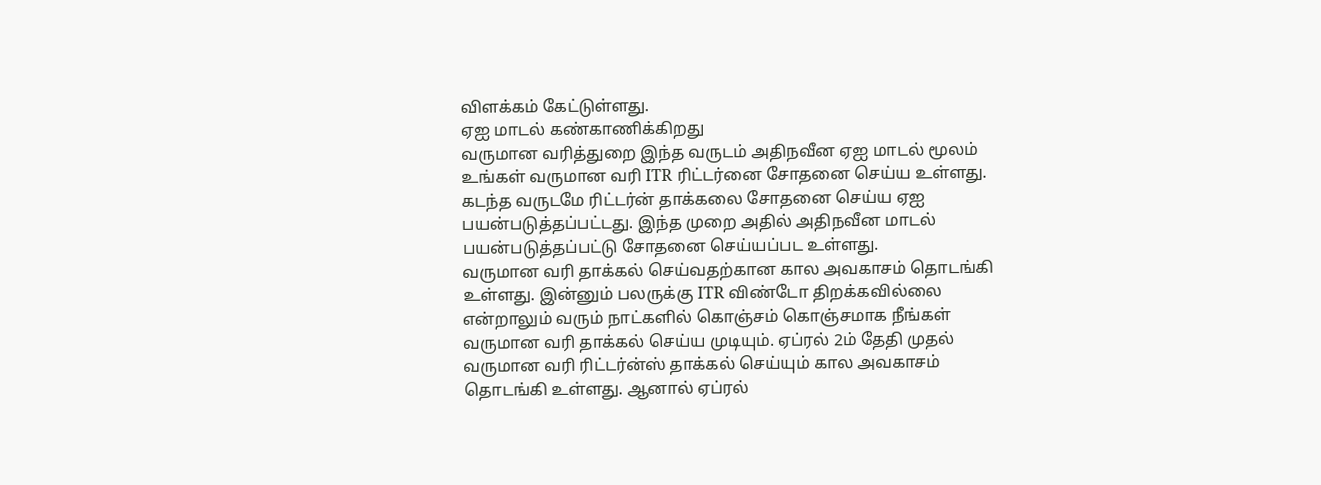விளக்கம் கேட்டுள்ளது.
ஏஐ மாடல் கண்காணிக்கிறது
வருமான வரித்துறை இந்த வருடம் அதிநவீன ஏஐ மாடல் மூலம் உங்கள் வருமான வரி ITR ரிட்டர்னை சோதனை செய்ய உள்ளது. கடந்த வருடமே ரிட்டர்ன் தாக்கலை சோதனை செய்ய ஏஐ பயன்படுத்தப்பட்டது. இந்த முறை அதில் அதிநவீன மாடல் பயன்படுத்தப்பட்டு சோதனை செய்யப்பட உள்ளது.
வருமான வரி தாக்கல் செய்வதற்கான கால அவகாசம் தொடங்கி உள்ளது. இன்னும் பலருக்கு ITR விண்டோ திறக்கவில்லை என்றாலும் வரும் நாட்களில் கொஞ்சம் கொஞ்சமாக நீங்கள் வருமான வரி தாக்கல் செய்ய முடியும். ஏப்ரல் 2ம் தேதி முதல் வருமான வரி ரிட்டர்ன்ஸ் தாக்கல் செய்யும் கால அவகாசம் தொடங்கி உள்ளது. ஆனால் ஏப்ரல்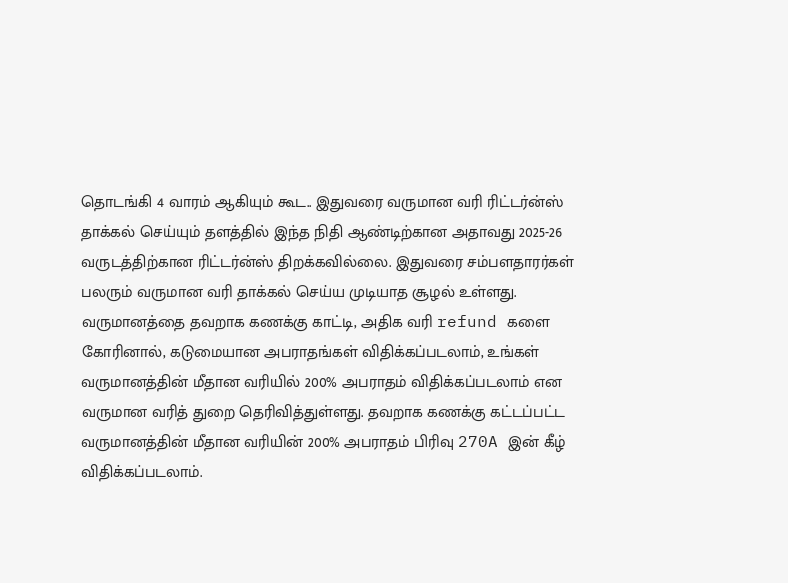தொடங்கி 4 வாரம் ஆகியும் கூட.. இதுவரை வருமான வரி ரிட்டர்ன்ஸ் தாக்கல் செய்யும் தளத்தில் இந்த நிதி ஆண்டிற்கான அதாவது 2025-26 வருடத்திற்கான ரிட்டர்ன்ஸ் திறக்கவில்லை. இதுவரை சம்பளதாரர்கள் பலரும் வருமான வரி தாக்கல் செய்ய முடியாத சூழல் உள்ளது.
வருமானத்தை தவறாக கணக்கு காட்டி, அதிக வரி refund களை கோரினால், கடுமையான அபராதங்கள் விதிக்கப்படலாம், உங்கள் வருமானத்தின் மீதான வரியில் 200% அபராதம் விதிக்கப்படலாம் என வருமான வரித் துறை தெரிவித்துள்ளது. தவறாக கணக்கு கட்டப்பட்ட வருமானத்தின் மீதான வரியின் 200% அபராதம் பிரிவு 270A இன் கீழ் விதிக்கப்படலாம்.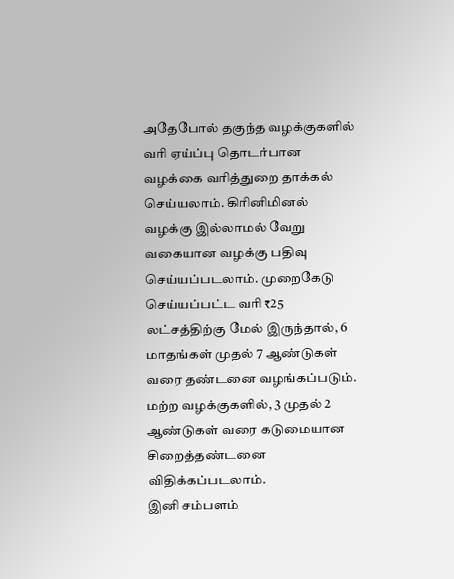அதேபோல் தகுந்த வழக்குகளில் வரி ஏய்ப்பு தொடர்பான வழக்கை வரித்துறை தாக்கல் செய்யலாம். கிரினிமினல் வழக்கு இல்லாமல் வேறு வகையான வழக்கு பதிவு செய்யப்படலாம். முறைகேடு செய்யப்பட்ட வரி ₹25 லட்சத்திற்கு மேல் இருந்தால், 6 மாதங்கள் முதல் 7 ஆண்டுகள் வரை தண்டனை வழங்கப்படும். மற்ற வழக்குகளில், 3 முதல் 2 ஆண்டுகள் வரை கடுமையான சிறைத்தண்டனை விதிக்கப்படலாம்.
இனி சம்பளம்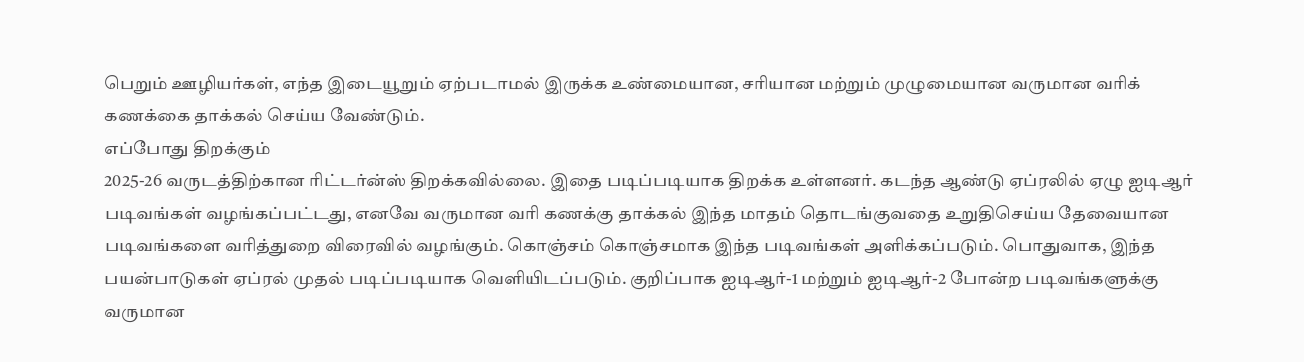பெறும் ஊழியர்கள், எந்த இடையூறும் ஏற்படாமல் இருக்க உண்மையான, சரியான மற்றும் முழுமையான வருமான வரிக் கணக்கை தாக்கல் செய்ய வேண்டும்.
எப்போது திறக்கும்
2025-26 வருடத்திற்கான ரிட்டர்ன்ஸ் திறக்கவில்லை. இதை படிப்படியாக திறக்க உள்ளனர். கடந்த ஆண்டு ஏப்ரலில் ஏழு ஐடிஆர் படிவங்கள் வழங்கப்பட்டது, எனவே வருமான வரி கணக்கு தாக்கல் இந்த மாதம் தொடங்குவதை உறுதிசெய்ய தேவையான படிவங்களை வரித்துறை விரைவில் வழங்கும். கொஞ்சம் கொஞ்சமாக இந்த படிவங்கள் அளிக்கப்படும். பொதுவாக, இந்த பயன்பாடுகள் ஏப்ரல் முதல் படிப்படியாக வெளியிடப்படும். குறிப்பாக ஐடிஆர்-1 மற்றும் ஐடிஆர்-2 போன்ற படிவங்களுக்கு வருமான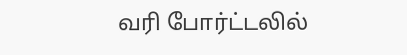வரி போர்ட்டலில்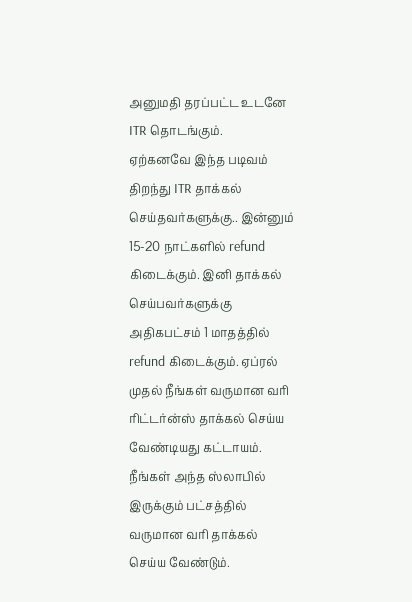அனுமதி தரப்பட்ட உடனே ITR தொடங்கும்.
ஏற்கனவே இந்த படிவம் திறந்து ITR தாக்கல் செய்தவர்களுக்கு.. இன்னும் 15-20 நாட்களில் refund கிடைக்கும். இனி தாக்கல் செய்பவர்களுக்கு அதிகபட்சம் 1 மாதத்தில் refund கிடைக்கும். ஏப்ரல் முதல் நீங்கள் வருமான வரி ரிட்டர்ன்ஸ் தாக்கல் செய்ய வேண்டியது கட்டாயம். நீங்கள் அந்த ஸ்லாபில் இருக்கும் பட்சத்தில் வருமான வரி தாக்கல் செய்ய வேண்டும்.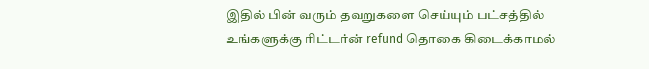இதில் பின் வரும் தவறுகளை செய்யும் பட்சத்தில் உங்களுக்கு ரிட்டர்ன் refund தொகை கிடைக்காமல்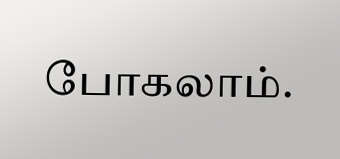போகலாம்.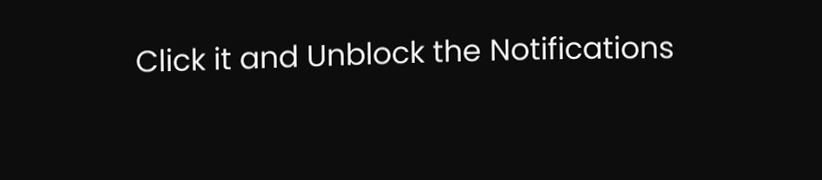Click it and Unblock the Notifications